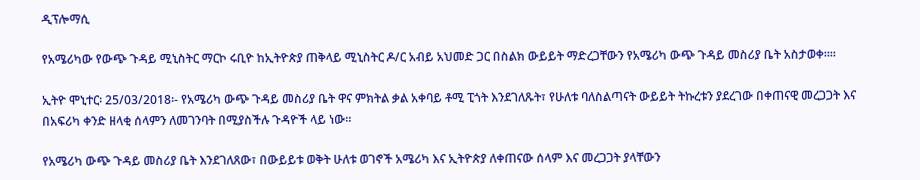ዲፕሎማሲ

የአሜሪካው የውጭ ጉዳይ ሚኒስትር ማርኮ ሩቢዮ ከኢትዮጵያ ጠቅላይ ሚኒስትር ዶ/ር አብይ አህመድ ጋር በስልክ ውይይት ማድረጋቸውን የአሜሪካ ውጭ ጉዳይ መስሪያ ቤት አስታወቀ።።

ኢትዮ ሞኒተር፡ 25/03/2018፡- የአሜሪካ ውጭ ጉዳይ መስሪያ ቤት ዋና ምክትል ቃል አቀባይ ቶሚ ፒጎት እንደገለጹት፣ የሁለቱ ባለስልጣናት ውይይት ትኩረቱን ያደረገው በቀጠናዊ መረጋጋት እና በአፍሪካ ቀንድ ዘላቂ ሰላምን ለመገንባት በሚያስችሉ ጉዳዮች ላይ ነው።

የአሜሪካ ውጭ ጉዳይ መስሪያ ቤት እንደገለጸው፣ በውይይቱ ወቅት ሁለቱ ወገኖች አሜሪካ እና ኢትዮጵያ ለቀጠናው ሰላም እና መረጋጋት ያላቸውን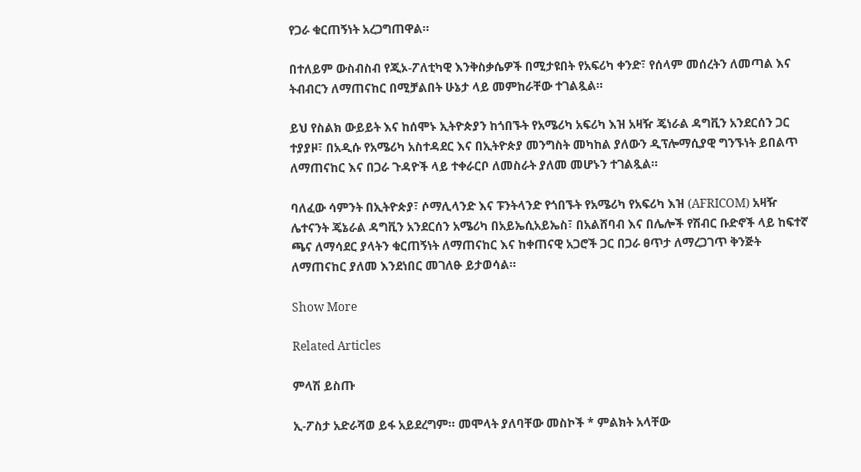የጋራ ቁርጠኝነት አረጋግጠዋል።

በተለይም ውስብስብ የጂኦ-ፖለቲካዊ እንቅስቃሴዎች በሚታዩበት የአፍሪካ ቀንድ፣ የሰላም መሰረትን ለመጣል እና ትብብርን ለማጠናከር በሚቻልበት ሁኔታ ላይ መምከራቸው ተገልጿል።

ይህ የስልክ ውይይት እና ከሰሞኑ ኢትዮጵያን ከጎበኙት የአሜሪካ አፍሪካ እዝ አዛዥ ጄነራል ዳግቪን አንደርሰን ጋር ተያያዞ፣ በአዲሱ የአሜሪካ አስተዳደር እና በኢትዮጵያ መንግስት መካከል ያለውን ዲፕሎማሲያዊ ግንኙነት ይበልጥ ለማጠናከር እና በጋራ ጉዳዮች ላይ ተቀራርቦ ለመስራት ያለመ መሆኑን ተገልጿል።

ባለፈው ሳምንት በኢትዮጵያ፣ ሶማሊላንድ እና ፑንትላንድ የጎበኙት የአሜሪካ የአፍሪካ እዝ (AFRICOM) አዛዥ ሌተናንት ጄኔራል ዳግቪን አንደርሰን አሜሪካ በአይኤሲአይኤስ፣ በአልሸባብ እና በሌሎች የሽብር ቡድኖች ላይ ከፍተኛ ጫና ለማሳደር ያላትን ቁርጠኝነት ለማጠናከር እና ከቀጠናዊ አጋሮች ጋር በጋራ ፀጥታ ለማረጋገጥ ቅንጅት ለማጠናከር ያለመ እንደነበር መገለፁ ይታወሳል።

Show More

Related Articles

ምላሽ ይስጡ

ኢ-ፖስታ አድራሻወ ይፋ አይደረግም። መሞላት ያለባቸው መስኮች * ምልክት አላቸው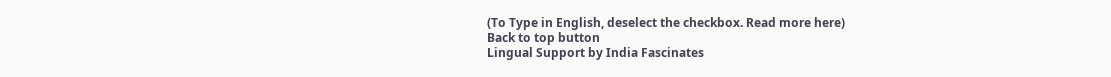(To Type in English, deselect the checkbox. Read more here)
Back to top button
Lingual Support by India Fascinates